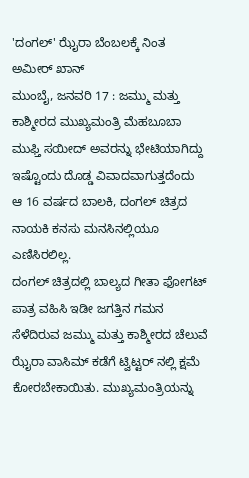'ದಂಗಲ್' ಝೈರಾ ಬೆಂಬಲಕ್ಕೆ ನಿಂತ ಅಮೀರ್ ಖಾನ್
ಮುಂಬೈ, ಜನವರಿ 17 : ಜಮ್ಮು ಮತ್ತು ಕಾಶ್ಮೀರದ ಮುಖ್ಯಮಂತ್ರಿ ಮೆಹಬೂಬಾ ಮುಫ್ತಿ ಸಯೀದ್ ಅವರನ್ನು ಭೇಟಿಯಾಗಿದ್ದು ಇಷ್ಟೊಂದು ದೊಡ್ಡ ವಿವಾದವಾಗುತ್ತದೆಂದು ಆ 16 ವರ್ಷದ ಬಾಲಕಿ, ದಂಗಲ್ ಚಿತ್ರದ ನಾಯಕಿ ಕನಸು ಮನಸಿನಲ್ಲಿಯೂ ಎಣಿಸಿರಲಿಲ್ಲ.
ದಂಗಲ್ ಚಿತ್ರದಲ್ಲಿ ಬಾಲ್ಯದ ಗೀತಾ ಫೋಗಟ್ ಪಾತ್ರ ವಹಿಸಿ ಇಡೀ ಜಗತ್ತಿನ ಗಮನ ಸೆಳೆದಿರುವ ಜಮ್ಮು ಮತ್ತು ಕಾಶ್ಮೀರದ ಚೆಲುವೆ ಝೈರಾ ವಾಸಿಮ್ ಕಡೆಗೆ ಟ್ವಿಟ್ಟರ್ ನಲ್ಲಿ ಕ್ಷಮೆ ಕೋರಬೇಕಾಯಿತು. ಮುಖ್ಯಮಂತ್ರಿಯನ್ನು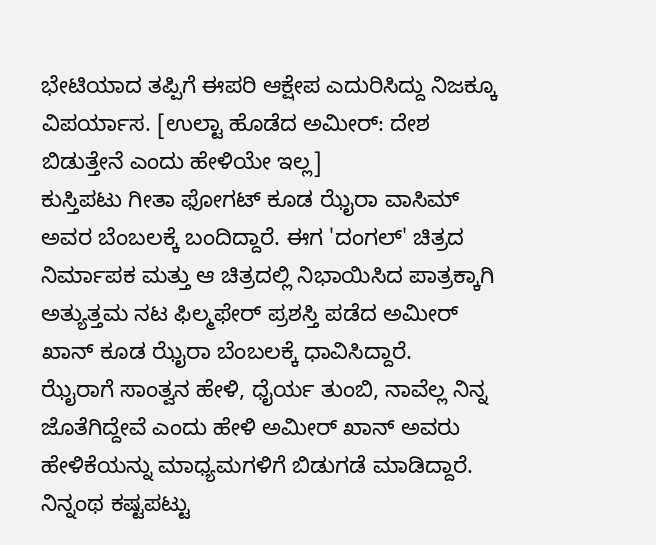ಭೇಟಿಯಾದ ತಪ್ಪಿಗೆ ಈಪರಿ ಆಕ್ಷೇಪ ಎದುರಿಸಿದ್ದು ನಿಜಕ್ಕೂ ವಿಪರ್ಯಾಸ. [ಉಲ್ಟಾ ಹೊಡೆದ ಅಮೀರ್: ದೇಶ ಬಿಡುತ್ತೇನೆ ಎಂದು ಹೇಳಿಯೇ ಇಲ್ಲ]
ಕುಸ್ತಿಪಟು ಗೀತಾ ಫೋಗಟ್ ಕೂಡ ಝೈರಾ ವಾಸಿಮ್ ಅವರ ಬೆಂಬಲಕ್ಕೆ ಬಂದಿದ್ದಾರೆ. ಈಗ 'ದಂಗಲ್' ಚಿತ್ರದ ನಿರ್ಮಾಪಕ ಮತ್ತು ಆ ಚಿತ್ರದಲ್ಲಿ ನಿಭಾಯಿಸಿದ ಪಾತ್ರಕ್ಕಾಗಿ ಅತ್ಯುತ್ತಮ ನಟ ಫಿಲ್ಮಫೇರ್ ಪ್ರಶಸ್ತಿ ಪಡೆದ ಅಮೀರ್ ಖಾನ್ ಕೂಡ ಝೈರಾ ಬೆಂಬಲಕ್ಕೆ ಧಾವಿಸಿದ್ದಾರೆ.
ಝೈರಾಗೆ ಸಾಂತ್ವನ ಹೇಳಿ, ಧೈರ್ಯ ತುಂಬಿ, ನಾವೆಲ್ಲ ನಿನ್ನ ಜೊತೆಗಿದ್ದೇವೆ ಎಂದು ಹೇಳಿ ಅಮೀರ್ ಖಾನ್ ಅವರು ಹೇಳಿಕೆಯನ್ನು ಮಾಧ್ಯಮಗಳಿಗೆ ಬಿಡುಗಡೆ ಮಾಡಿದ್ದಾರೆ. ನಿನ್ನಂಥ ಕಷ್ಟಪಟ್ಟು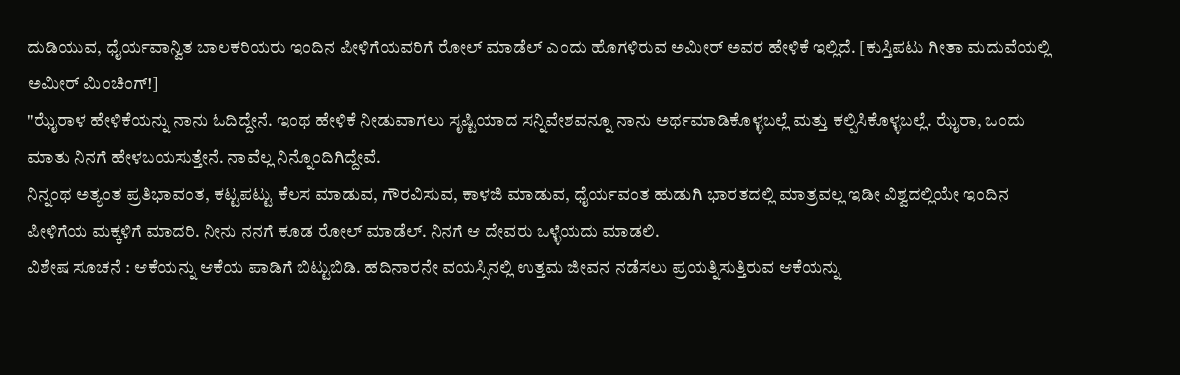ದುಡಿಯುವ, ಧೈರ್ಯವಾನ್ವಿತ ಬಾಲಕರಿಯರು ಇಂದಿನ ಪೀಳಿಗೆಯವರಿಗೆ ರೋಲ್ ಮಾಡೆಲ್ ಎಂದು ಹೊಗಳಿರುವ ಅಮೀರ್ ಅವರ ಹೇಳಿಕೆ ಇಲ್ಲಿದೆ. [ಕುಸ್ತಿಪಟು ಗೀತಾ ಮದುವೆಯಲ್ಲಿ ಅಮೀರ್ ಮಿಂಚಿಂಗ್!]
"ಝೈರಾಳ ಹೇಳಿಕೆಯನ್ನು ನಾನು ಓದಿದ್ದೇನೆ. ಇಂಥ ಹೇಳಿಕೆ ನೀಡುವಾಗಲು ಸೃಷ್ಟಿಯಾದ ಸನ್ನಿವೇಶವನ್ನೂ ನಾನು ಅರ್ಥಮಾಡಿಕೊಳ್ಳಬಲ್ಲೆ ಮತ್ತು ಕಲ್ಪಿಸಿಕೊಳ್ಳಬಲ್ಲೆ. ಝೈರಾ, ಒಂದು ಮಾತು ನಿನಗೆ ಹೇಳಬಯಸುತ್ತೇನೆ. ನಾವೆಲ್ಲ ನಿನ್ನೊಂದಿಗಿದ್ದೇವೆ.
ನಿನ್ನಂಥ ಅತ್ಯಂತ ಪ್ರತಿಭಾವಂತ, ಕಟ್ಟಪಟ್ಟು ಕೆಲಸ ಮಾಡುವ, ಗೌರವಿಸುವ, ಕಾಳಜಿ ಮಾಡುವ, ಧೈರ್ಯವಂತ ಹುಡುಗಿ ಭಾರತದಲ್ಲಿ ಮಾತ್ರವಲ್ಲ ಇಡೀ ವಿಶ್ವದಲ್ಲಿಯೇ ಇಂದಿನ ಪೀಳಿಗೆಯ ಮಕ್ಕಳಿಗೆ ಮಾದರಿ. ನೀನು ನನಗೆ ಕೂಡ ರೋಲ್ ಮಾಡೆಲ್. ನಿನಗೆ ಆ ದೇವರು ಒಳ್ಳೆಯದು ಮಾಡಲಿ.
ವಿಶೇಷ ಸೂಚನೆ : ಆಕೆಯನ್ನು ಆಕೆಯ ಪಾಡಿಗೆ ಬಿಟ್ಟುಬಿಡಿ. ಹದಿನಾರನೇ ವಯಸ್ಸಿನಲ್ಲಿ ಉತ್ತಮ ಜೀವನ ನಡೆಸಲು ಪ್ರಯತ್ನಿಸುತ್ತಿರುವ ಆಕೆಯನ್ನು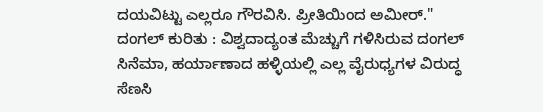ದಯವಿಟ್ಟು ಎಲ್ಲರೂ ಗೌರವಿಸಿ. ಪ್ರೀತಿಯಿಂದ ಅಮೀರ್."
ದಂಗಲ್ ಕುರಿತು : ವಿಶ್ವದಾದ್ಯಂತ ಮೆಚ್ಚುಗೆ ಗಳಿಸಿರುವ ದಂಗಲ್ ಸಿನೆಮಾ, ಹರ್ಯಾಣಾದ ಹಳ್ಳಿಯಲ್ಲಿ ಎಲ್ಲ ವೈರುಧ್ಯಗಳ ವಿರುದ್ಧ ಸೆಣಸಿ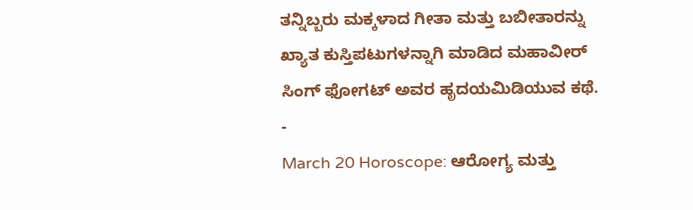ತನ್ನಿಬ್ಬರು ಮಕ್ಕಳಾದ ಗೀತಾ ಮತ್ತು ಬಬೀತಾರನ್ನು ಖ್ಯಾತ ಕುಸ್ತಿಪಟುಗಳನ್ನಾಗಿ ಮಾಡಿದ ಮಹಾವೀರ್ ಸಿಂಗ್ ಫೋಗಟ್ ಅವರ ಹೃದಯಮಿಡಿಯುವ ಕಥೆ.
-
March 20 Horoscope: ಆರೋಗ್ಯ ಮತ್ತು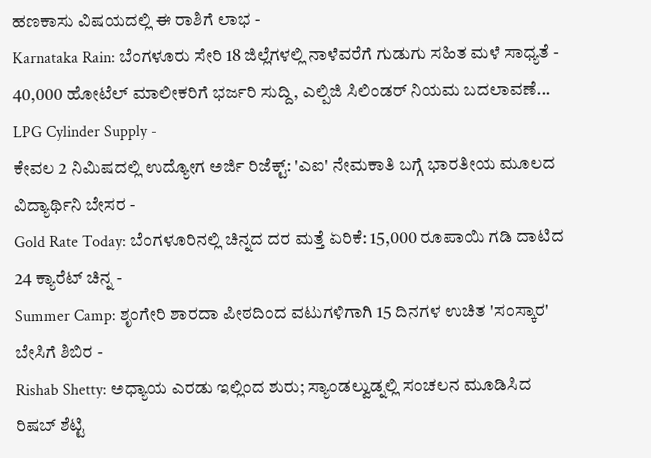ಹಣಕಾಸು ವಿಷಯದಲ್ಲಿ ಈ ರಾಶಿಗೆ ಲಾಭ -
Karnataka Rain: ಬೆಂಗಳೂರು ಸೇರಿ 18 ಜಿಲ್ಲೆಗಳಲ್ಲಿ ನಾಳೆವರೆಗೆ ಗುಡುಗು ಸಹಿತ ಮಳೆ ಸಾಧ್ಯತೆ -
40,000 ಹೋಟೆಲ್ ಮಾಲೀಕರಿಗೆ ಭರ್ಜರಿ ಸುದ್ದಿ, ಎಲ್ಪಿಜಿ ಸಿಲಿಂಡರ್ ನಿಯಮ ಬದಲಾವಣೆ... LPG Cylinder Supply -
ಕೇವಲ 2 ನಿಮಿಷದಲ್ಲಿ ಉದ್ಯೋಗ ಅರ್ಜಿ ರಿಜೆಕ್ಟ್: 'ಎಐ' ನೇಮಕಾತಿ ಬಗ್ಗೆ ಭಾರತೀಯ ಮೂಲದ ವಿದ್ಯಾರ್ಥಿನಿ ಬೇಸರ -
Gold Rate Today: ಬೆಂಗಳೂರಿನಲ್ಲಿ ಚಿನ್ನದ ದರ ಮತ್ತೆ ಏರಿಕೆ: 15,000 ರೂಪಾಯಿ ಗಡಿ ದಾಟಿದ 24 ಕ್ಯಾರೆಟ್ ಚಿನ್ನ -
Summer Camp: ಶೃಂಗೇರಿ ಶಾರದಾ ಪೀಠದಿಂದ ವಟುಗಳಿಗಾಗಿ 15 ದಿನಗಳ ಉಚಿತ 'ಸಂಸ್ಕಾರ' ಬೇಸಿಗೆ ಶಿಬಿರ -
Rishab Shetty: ಅಧ್ಯಾಯ ಎರಡು ಇಲ್ಲಿಂದ ಶುರು; ಸ್ಯಾಂಡಲ್ವುಡ್ನಲ್ಲಿ ಸಂಚಲನ ಮೂಡಿಸಿದ ರಿಷಬ್ ಶೆಟ್ಟಿ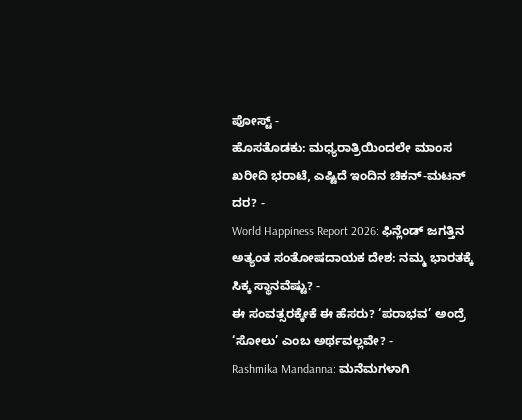ಪೋಸ್ಟ್ -
ಹೊಸತೊಡಕು: ಮಧ್ಯರಾತ್ರಿಯಿಂದಲೇ ಮಾಂಸ ಖರೀದಿ ಭರಾಟೆ, ಎಷ್ಟಿದೆ ಇಂದಿನ ಚಿಕನ್-ಮಟನ್ ದರ? -
World Happiness Report 2026: ಫಿನ್ಲೆಂಡ್ ಜಗತ್ತಿನ ಅತ್ಯಂತ ಸಂತೋಷದಾಯಕ ದೇಶ: ನಮ್ಮ ಭಾರತಕ್ಕೆ ಸಿಕ್ಕ ಸ್ಥಾನವೆಷ್ಟು? -
ಈ ಸಂವತ್ಸರಕ್ಕೇಕೆ ಈ ಹೆಸರು? ‘ಪರಾಭವ’ ಅಂದ್ರೆ ‘ಸೋಲು’ ಎಂಬ ಅರ್ಥವಲ್ಲವೇ? -
Rashmika Mandanna: ಮನೆಮಗಳಾಗಿ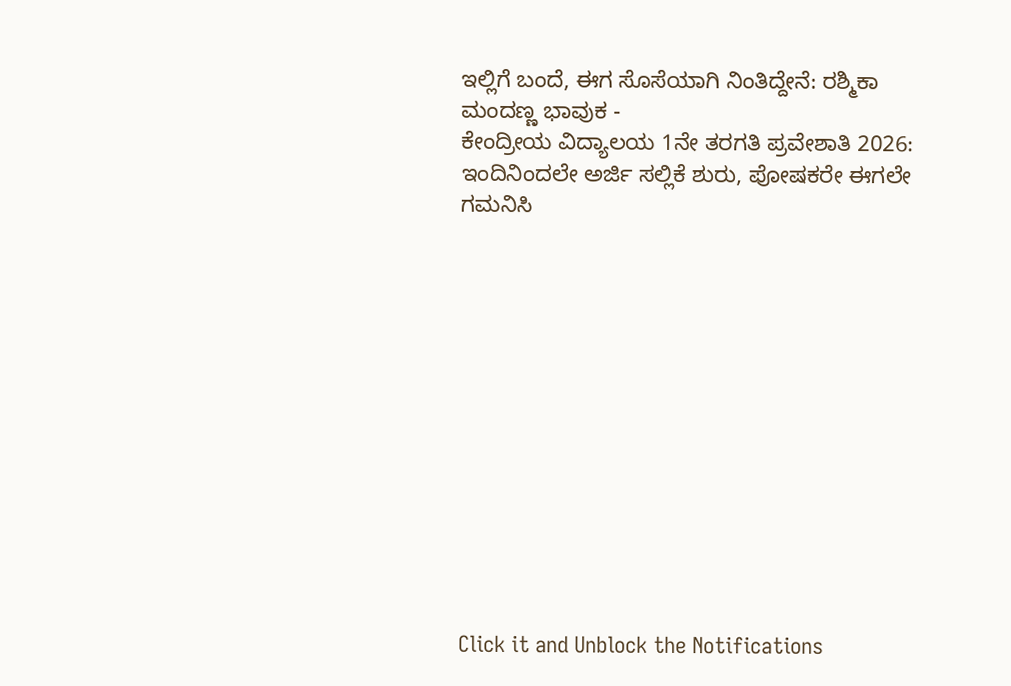ಇಲ್ಲಿಗೆ ಬಂದೆ, ಈಗ ಸೊಸೆಯಾಗಿ ನಿಂತಿದ್ದೇನೆ: ರಶ್ಮಿಕಾ ಮಂದಣ್ಣ ಭಾವುಕ -
ಕೇಂದ್ರೀಯ ವಿದ್ಯಾಲಯ 1ನೇ ತರಗತಿ ಪ್ರವೇಶಾತಿ 2026: ಇಂದಿನಿಂದಲೇ ಅರ್ಜಿ ಸಲ್ಲಿಕೆ ಶುರು, ಪೋಷಕರೇ ಈಗಲೇ ಗಮನಿಸಿ













Click it and Unblock the Notifications